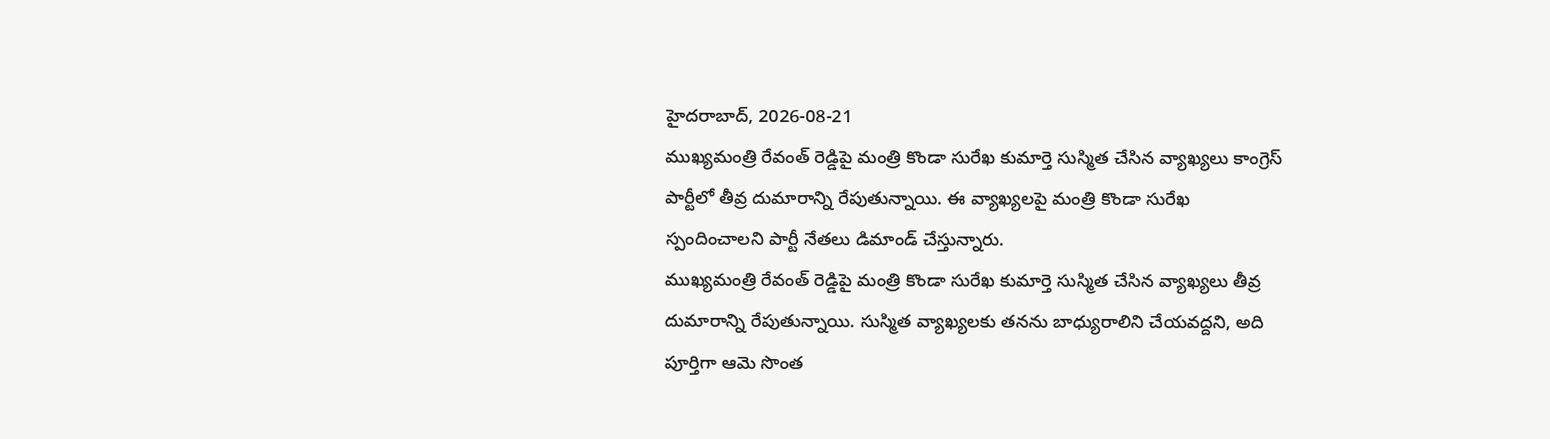హైదరాబాద్, 2026-08-21
ముఖ్యమంత్రి రేవంత్ రెడ్డిపై మంత్రి కొండా సురేఖ కుమార్తె సుస్మిత చేసిన వ్యాఖ్యలు కాంగ్రెస్ పార్టీలో తీవ్ర దుమారాన్ని రేపుతున్నాయి. ఈ వ్యాఖ్యలపై మంత్రి కొండా సురేఖ స్పందించాలని పార్టీ నేతలు డిమాండ్ చేస్తున్నారు.
ముఖ్యమంత్రి రేవంత్ రెడ్డిపై మంత్రి కొండా సురేఖ కుమార్తె సుస్మిత చేసిన వ్యాఖ్యలు తీవ్ర దుమారాన్ని రేపుతున్నాయి. సుస్మిత వ్యాఖ్యలకు తనను బాధ్యురాలిని చేయవద్దని, అది పూర్తిగా ఆమె సొంత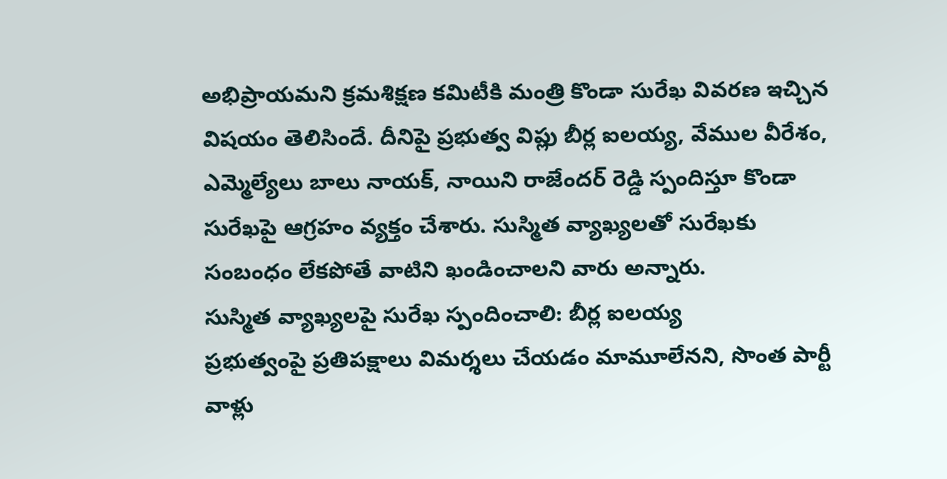అభిప్రాయమని క్రమశిక్షణ కమిటీకి మంత్రి కొండా సురేఖ వివరణ ఇచ్చిన విషయం తెలిసిందే. దీనిపై ప్రభుత్వ విప్లు బీర్ల ఐలయ్య, వేముల వీరేశం, ఎమ్మెల్యేలు బాలు నాయక్, నాయిని రాజేందర్ రెడ్డి స్పందిస్తూ కొండా సురేఖపై ఆగ్రహం వ్యక్తం చేశారు. సుస్మిత వ్యాఖ్యలతో సురేఖకు సంబంధం లేకపోతే వాటిని ఖండించాలని వారు అన్నారు.
సుస్మిత వ్యాఖ్యలపై సురేఖ స్పందించాలి: బీర్ల ఐలయ్య
ప్రభుత్వంపై ప్రతిపక్షాలు విమర్శలు చేయడం మామూలేనని, సొంత పార్టీ వాళ్లు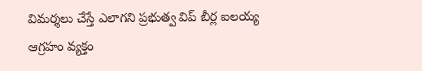విమర్శలు చేస్తే ఎలాగని ప్రభుత్వ విప్ బీర్ల ఐలయ్య ఆగ్రహం వ్యక్తం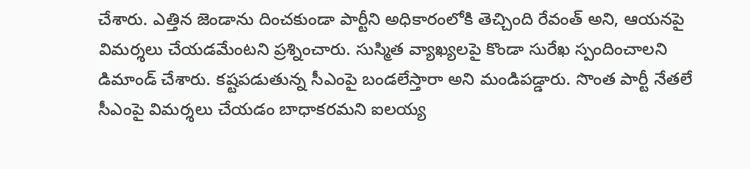చేశారు. ఎత్తిన జెండాను దించకుండా పార్టీని అధికారంలోకి తెచ్చింది రేవంత్ అని, ఆయనపై విమర్శలు చేయడమేంటని ప్రశ్నించారు. సుస్మిత వ్యాఖ్యలపై కొండా సురేఖ స్పందించాలని డిమాండ్ చేశారు. కష్టపడుతున్న సీఎంపై బండలేస్తారా అని మండిపడ్డారు. సొంత పార్టీ నేతలే సీఎంపై విమర్శలు చేయడం బాధాకరమని ఐలయ్య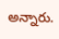అన్నారు.